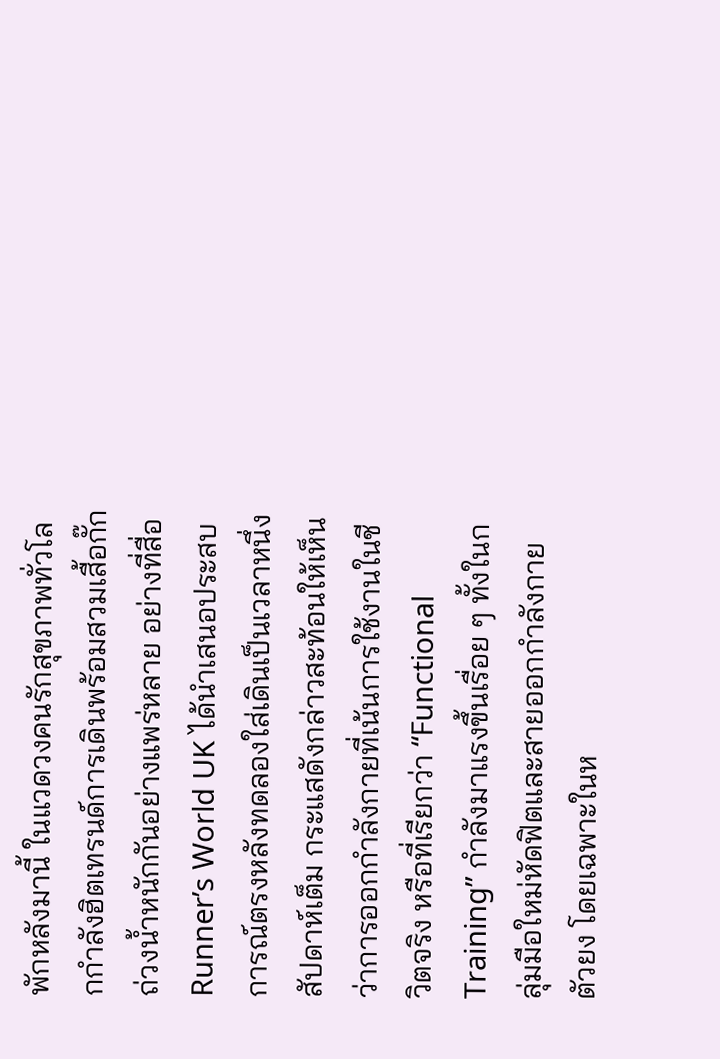พักหลังมานี้ ในแวดวงคนรักสุขภาพทั่วโลกกำลังฮิตเทรนด์การเดินพร้อมสวมเสื้อกั๊กถ่วงน้ำหนักกันอย่างแพร่หลาย อย่างที่สื่อ Runner’s World UK ได้นำเสนอประสบการณ์ตรงหลังทดลองใส่เดินเป็นเวลาหนึ่งสัปดาห์เต็ม กระแสดังกล่าวสะท้อนให้เห็นว่าการออกกำลังกายที่เน้นการใช้งานในชีวิตจริง หรือที่เรียกว่า “Functional Training” กำลังมาแรงขึ้นเรื่อย ๆ ทั้งในกลุ่มมือใหม่หัดฟิตและสายออกกำลังกายตัวยง โดยเฉพาะในห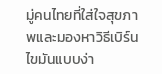มู่คนไทยที่ใส่ใจสุขภาพและมองหาวิธีเบิร์นไขมันแบบง่า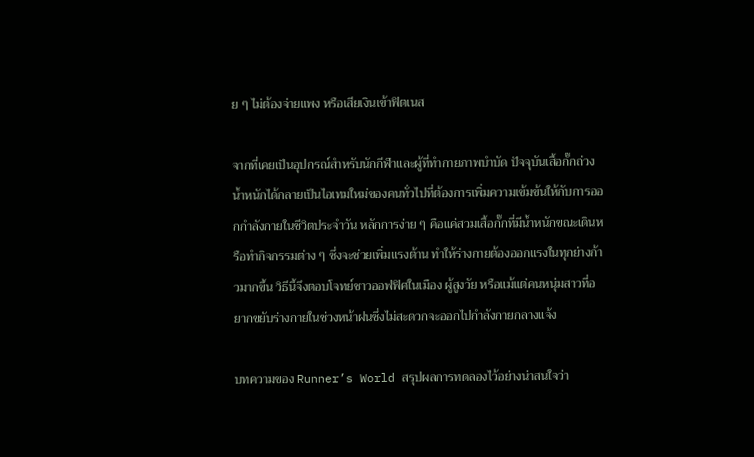ย ๆ ไม่ต้องจ่ายแพง หรือเสียเงินเข้าฟิตเนส

จากที่เคยเป็นอุปกรณ์สำหรับนักกีฬาและผู้ที่ทำกายภาพบำบัด ปัจจุบันเสื้อกั๊กถ่วงน้ำหนักได้กลายเป็นไอเทมใหม่ของคนทั่วไปที่ต้องการเพิ่มความเข้มข้นให้กับการออกกำลังกายในชีวิตประจำวัน หลักการง่าย ๆ คือแค่สวมเสื้อกั๊กที่มีน้ำหนักขณะเดินหรือทำกิจกรรมต่าง ๆ ซึ่งจะช่วยเพิ่มแรงต้าน ทำให้ร่างกายต้องออกแรงในทุกย่างก้าวมากขึ้น วิธีนี้จึงตอบโจทย์ชาวออฟฟิศในเมือง ผู้สูงวัย หรือแม้แต่คนหนุ่มสาวที่อยากขยับร่างกายในช่วงหน้าฝนซึ่งไม่สะดวกจะออกไปกำลังกายกลางแจ้ง

บทความของ Runner’s World สรุปผลการทดลองไว้อย่างน่าสนใจว่า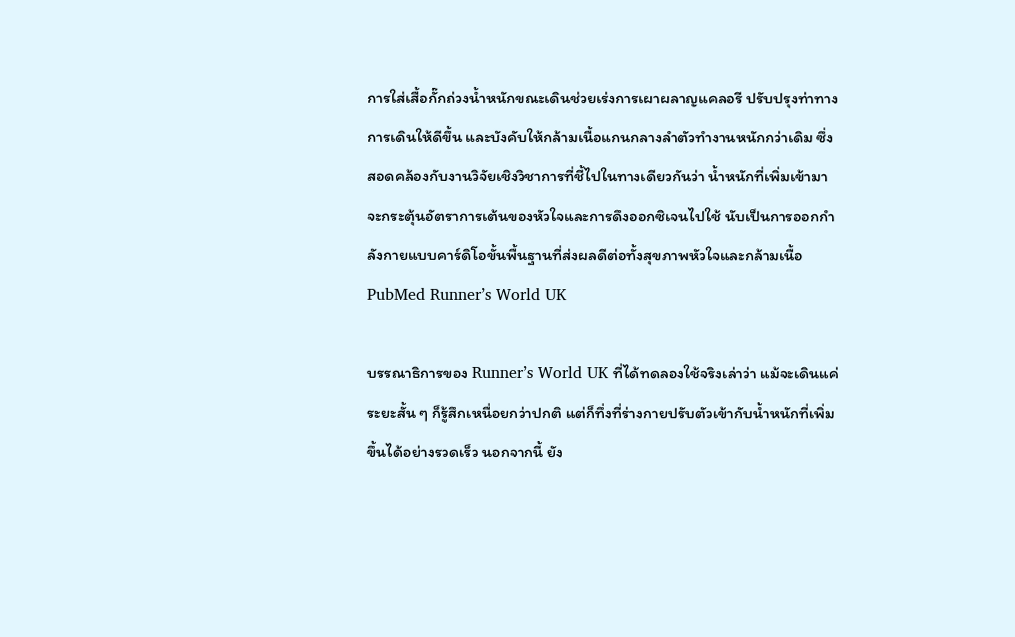การใส่เสื้อกั๊กถ่วงน้ำหนักขณะเดินช่วยเร่งการเผาผลาญแคลอรี ปรับปรุงท่าทางการเดินให้ดีขึ้น และบังคับให้กล้ามเนื้อแกนกลางลำตัวทำงานหนักกว่าเดิม ซึ่งสอดคล้องกับงานวิจัยเชิงวิชาการที่ชี้ไปในทางเดียวกันว่า น้ำหนักที่เพิ่มเข้ามาจะกระตุ้นอัตราการเต้นของหัวใจและการดึงออกซิเจนไปใช้ นับเป็นการออกกำลังกายแบบคาร์ดิโอขั้นพื้นฐานที่ส่งผลดีต่อทั้งสุขภาพหัวใจและกล้ามเนื้อ PubMed Runner’s World UK

บรรณาธิการของ Runner’s World UK ที่ได้ทดลองใช้จริงเล่าว่า แม้จะเดินแค่ระยะสั้น ๆ ก็รู้สึกเหนื่อยกว่าปกติ แต่ก็ทึ่งที่ร่างกายปรับตัวเข้ากับน้ำหนักที่เพิ่มขึ้นได้อย่างรวดเร็ว นอกจากนี้ ยัง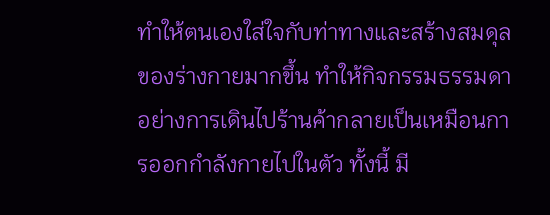ทำให้ตนเองใส่ใจกับท่าทางและสร้างสมดุลของร่างกายมากขึ้น ทำให้กิจกรรมธรรมดาอย่างการเดินไปร้านค้ากลายเป็นเหมือนการออกกำลังกายไปในตัว ทั้งนี้ มี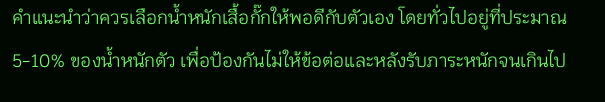คำแนะนำว่าควรเลือกน้ำหนักเสื้อกั๊กให้พอดีกับตัวเอง โดยทั่วไปอยู่ที่ประมาณ 5-10% ของน้ำหนักตัว เพื่อป้องกันไม่ให้ข้อต่อและหลังรับภาระหนักจนเกินไป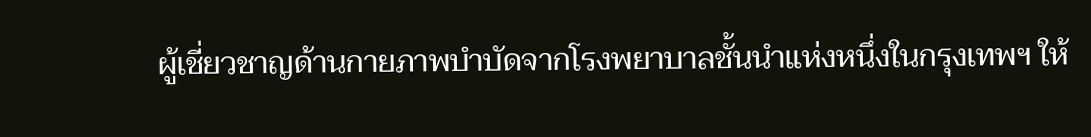ผู้เชี่ยวชาญด้านกายภาพบำบัดจากโรงพยาบาลชั้นนำแห่งหนึ่งในกรุงเทพฯ ให้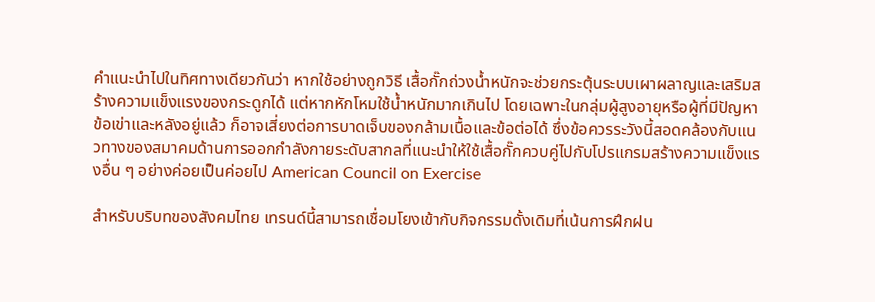คำแนะนำไปในทิศทางเดียวกันว่า หากใช้อย่างถูกวิธี เสื้อกั๊กถ่วงน้ำหนักจะช่วยกระตุ้นระบบเผาผลาญและเสริมสร้างความแข็งแรงของกระดูกได้ แต่หากหักโหมใช้น้ำหนักมากเกินไป โดยเฉพาะในกลุ่มผู้สูงอายุหรือผู้ที่มีปัญหาข้อเข่าและหลังอยู่แล้ว ก็อาจเสี่ยงต่อการบาดเจ็บของกล้ามเนื้อและข้อต่อได้ ซึ่งข้อควรระวังนี้สอดคล้องกับแนวทางของสมาคมด้านการออกกำลังกายระดับสากลที่แนะนำให้ใช้เสื้อกั๊กควบคู่ไปกับโปรแกรมสร้างความแข็งแรงอื่น ๆ อย่างค่อยเป็นค่อยไป American Council on Exercise

สำหรับบริบทของสังคมไทย เทรนด์นี้สามารถเชื่อมโยงเข้ากับกิจกรรมดั้งเดิมที่เน้นการฝึกฝน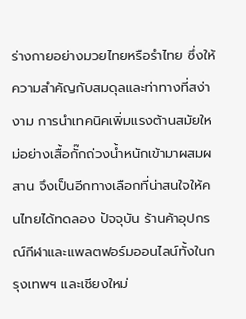ร่างกายอย่างมวยไทยหรือรำไทย ซึ่งให้ความสำคัญกับสมดุลและท่าทางที่สง่างาม การนำเทคนิคเพิ่มแรงต้านสมัยใหม่อย่างเสื้อกั๊กถ่วงน้ำหนักเข้ามาผสมผสาน จึงเป็นอีกทางเลือกที่น่าสนใจให้คนไทยได้ทดลอง ปัจจุบัน ร้านค้าอุปกรณ์กีฬาและแพลตฟอร์มออนไลน์ทั้งในกรุงเทพฯ และเชียงใหม่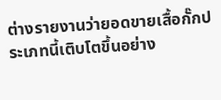ต่างรายงานว่ายอดขายเสื้อกั๊กประเภทนี้เติบโตขึ้นอย่าง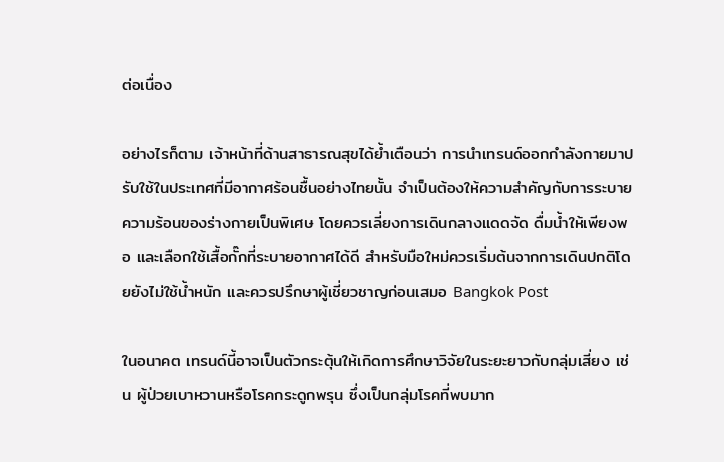ต่อเนื่อง

อย่างไรก็ตาม เจ้าหน้าที่ด้านสาธารณสุขได้ย้ำเตือนว่า การนำเทรนด์ออกกำลังกายมาปรับใช้ในประเทศที่มีอากาศร้อนชื้นอย่างไทยนั้น จำเป็นต้องให้ความสำคัญกับการระบายความร้อนของร่างกายเป็นพิเศษ โดยควรเลี่ยงการเดินกลางแดดจัด ดื่มน้ำให้เพียงพอ และเลือกใช้เสื้อกั๊กที่ระบายอากาศได้ดี สำหรับมือใหม่ควรเริ่มต้นจากการเดินปกติโดยยังไม่ใช้น้ำหนัก และควรปรึกษาผู้เชี่ยวชาญก่อนเสมอ Bangkok Post

ในอนาคต เทรนด์นี้อาจเป็นตัวกระตุ้นให้เกิดการศึกษาวิจัยในระยะยาวกับกลุ่มเสี่ยง เช่น ผู้ป่วยเบาหวานหรือโรคกระดูกพรุน ซึ่งเป็นกลุ่มโรคที่พบมาก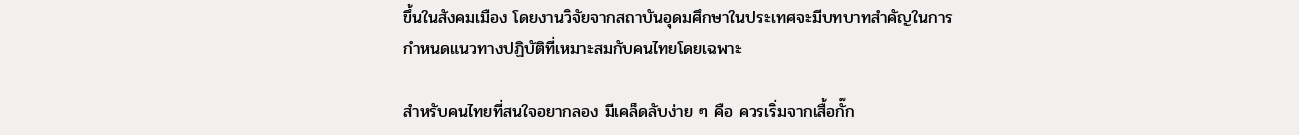ขึ้นในสังคมเมือง โดยงานวิจัยจากสถาบันอุดมศึกษาในประเทศจะมีบทบาทสำคัญในการกำหนดแนวทางปฏิบัติที่เหมาะสมกับคนไทยโดยเฉพาะ

สำหรับคนไทยที่สนใจอยากลอง มีเคล็ดลับง่าย ๆ คือ ควรเริ่มจากเสื้อกั๊ก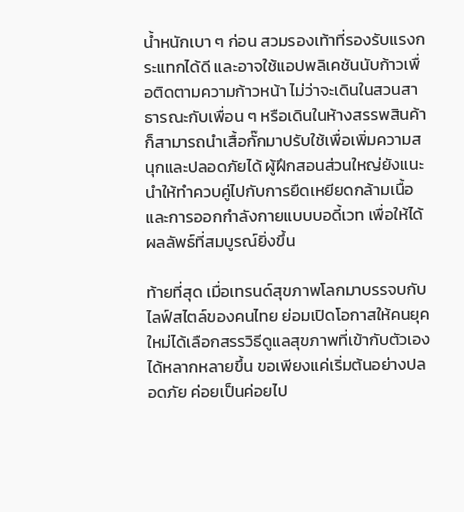น้ำหนักเบา ๆ ก่อน สวมรองเท้าที่รองรับแรงกระแทกได้ดี และอาจใช้แอปพลิเคชันนับก้าวเพื่อติดตามความก้าวหน้า ไม่ว่าจะเดินในสวนสาธารณะกับเพื่อน ๆ หรือเดินในห้างสรรพสินค้า ก็สามารถนำเสื้อกั๊กมาปรับใช้เพื่อเพิ่มความสนุกและปลอดภัยได้ ผู้ฝึกสอนส่วนใหญ่ยังแนะนำให้ทำควบคู่ไปกับการยืดเหยียดกล้ามเนื้อและการออกกำลังกายแบบบอดี้เวท เพื่อให้ได้ผลลัพธ์ที่สมบูรณ์ยิ่งขึ้น

ท้ายที่สุด เมื่อเทรนด์สุขภาพโลกมาบรรจบกับไลฟ์สไตล์ของคนไทย ย่อมเปิดโอกาสให้คนยุคใหม่ได้เลือกสรรวิธีดูแลสุขภาพที่เข้ากับตัวเองได้หลากหลายขึ้น ขอเพียงแค่เริ่มต้นอย่างปลอดภัย ค่อยเป็นค่อยไป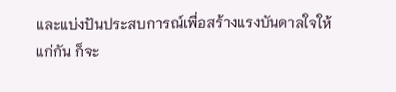และแบ่งปันประสบการณ์เพื่อสร้างแรงบันดาลใจให้แก่กัน ก็จะ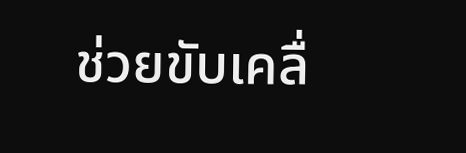ช่วยขับเคลื่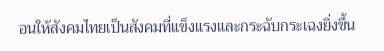อนให้สังคมไทยเป็นสังคมที่แข็งแรงและกระฉับกระเฉงยิ่งขึ้น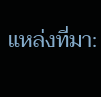แหล่งที่มา: